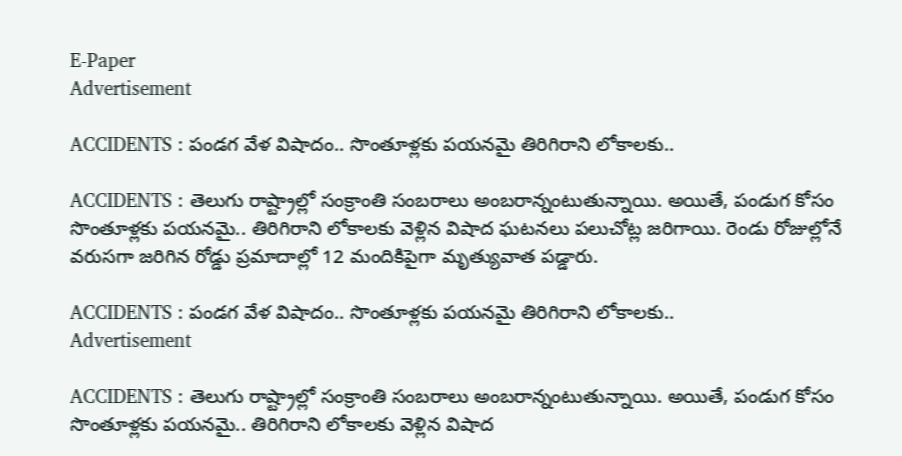E-Paper
Advertisement

ACCIDENTS : పండగ వేళ విషాదం.. సొంతూళ్లకు పయనమై తిరిగిరాని లోకాలకు..

ACCIDENTS : తెలుగు రాష్ట్రాల్లో సంక్రాంతి సంబరాలు అంబరాన్నంటుతున్నాయి. అయితే, పండుగ కోసం సొంతూళ్లకు పయనమై.. తిరిగిరాని లోకాలకు వెళ్లిన విషాద ఘటనలు పలుచోట్ల జరిగాయి. రెండు రోజుల్లోనే వరుసగా జరిగిన రోడ్డు ప్రమాదాల్లో 12 మందికిపైగా మృత్యువాత పడ్డారు.

ACCIDENTS : పండగ వేళ విషాదం.. సొంతూళ్లకు పయనమై తిరిగిరాని లోకాలకు..
Advertisement

ACCIDENTS : తెలుగు రాష్ట్రాల్లో సంక్రాంతి సంబరాలు అంబరాన్నంటుతున్నాయి. అయితే, పండుగ కోసం సొంతూళ్లకు పయనమై.. తిరిగిరాని లోకాలకు వెళ్లిన విషాద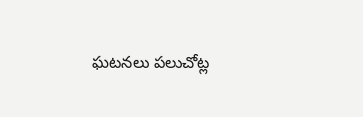ఘటనలు పలుచోట్ల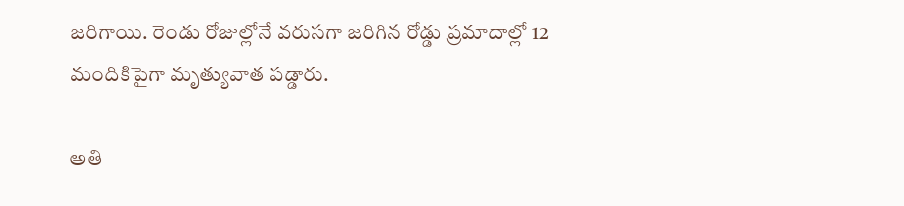జరిగాయి. రెండు రోజుల్లోనే వరుసగా జరిగిన రోడ్డు ప్రమాదాల్లో 12 మందికిపైగా మృత్యువాత పడ్డారు.

అతి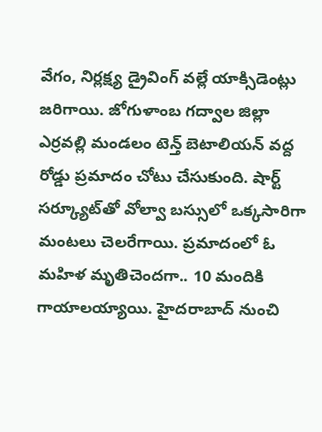వేగం, నిర్లక్ష్య డ్రైవింగ్‌ వల్లే యాక్సిడెంట్లు జరిగాయి. జోగుళాంబ గద్వాల జిల్లా ఎర్రవల్లి మండలం టెన్త్ బెటాలియన్ వద్ద రోడ్డు ప్రమాదం చోటు చేసుకుంది. షార్ట్‌ సర్క్యూట్‌తో వోల్వా బస్సులో ఒక్కసారిగా మంటలు చెలరేగాయి. ప్రమాదంలో ఓ మహిళ మృతిచెందగా.. 10 మందికి గాయాలయ్యాయి. హైదరాబాద్‌ నుంచి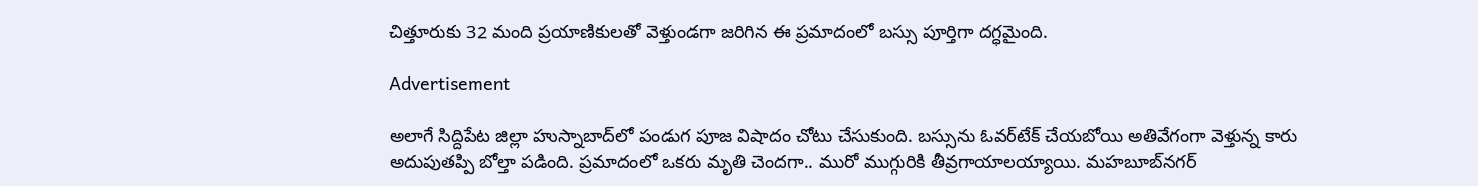చిత్తూరుకు 32 మంది ప్రయాణికులతో వెళ్తుండగా జరిగిన ఈ ప్రమాదంలో బస్సు పూర్తిగా దగ్ధమైంది.

Advertisement

అలాగే సిద్దిపేట జిల్లా హుస్నాబాద్‌లో పండుగ పూజ విషాదం చోటు చేసుకుంది. బస్సును ఓవర్‌టేక్‌ చేయబోయి అతివేగంగా వెళ్తున్న కారు అదుపుతప్పి బోల్తా పడింది. ప్రమాదంలో ఒకరు మృతి చెందగా.. మురో ముగ్గురికి తీవ్రగాయాలయ్యాయి. మహబూబ్‌నగర్‌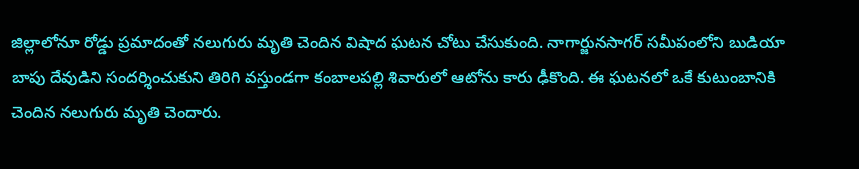జిల్లాలోనూ రోడ్డు ప్రమాదంతో నలుగురు మృతి చెందిన విషాద ఘటన చోటు చేసుకుంది. నాగార్జునసాగర్‌ సమీపంలోని బుడియా బాపు దేవుడిని సందర్శించుకుని తిరిగి వస్తుండగా కంబాలపల్లి శివారులో ఆటోను కారు ఢీకొంది. ఈ ఘటనలో ఒకే కుటుంబానికి చెందిన నలుగురు మృతి చెందారు.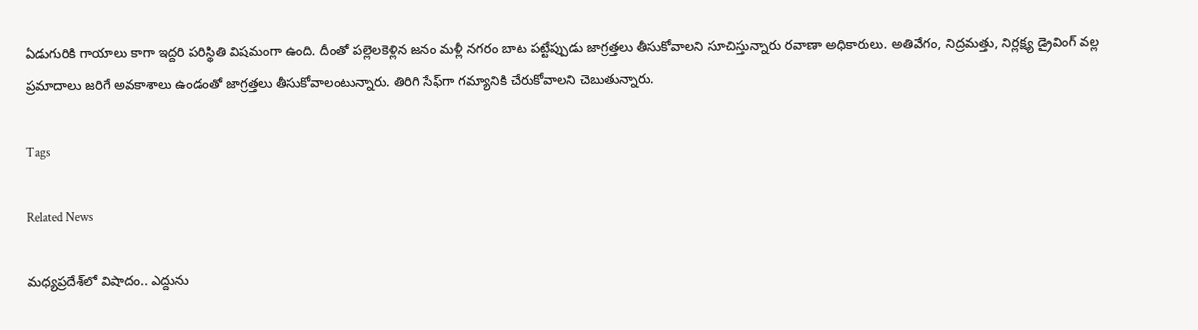ఏడుగురికి గాయాలు కాగా ఇద్దరి పరిస్థితి విషమంగా ఉంది. దీంతో పల్లెలకెళ్లిన జనం మళ్లీ నగరం బాట పట్టేప్పుడు జాగ్రత్తలు తీసుకోవాలని సూచిస్తున్నారు రవాణా అధికారులు. అతివేగం, నిద్రమత్తు, నిర్లక్ష్య డ్రైవింగ్‌ వల్ల ప్రమాదాలు జరిగే అవకాశాలు ఉండంతో జాగ్రత్తలు తీసుకోవాలంటున్నారు. తిరిగి సేఫ్‌గా గమ్యానికి చేరుకోవాలని చెబుతున్నారు.

Tags

Related News

మధ్యప్రదేశ్‌లో విషాదం.. ఎద్దును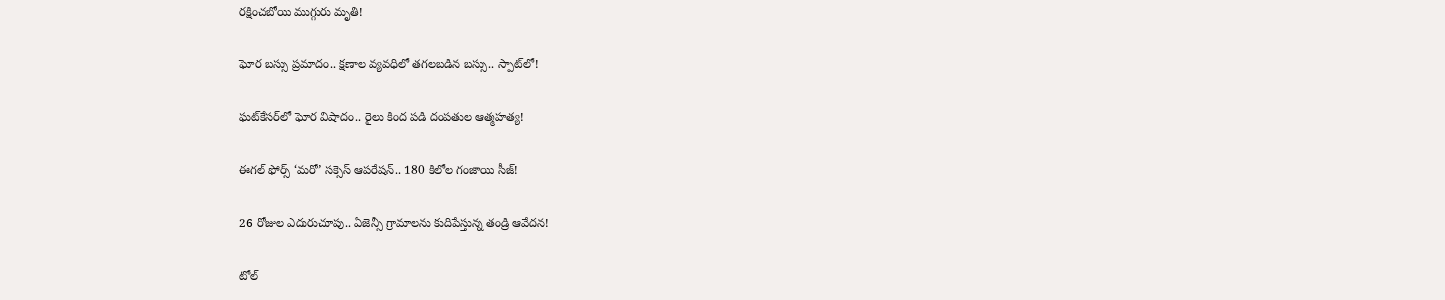రక్షించబోయి ముగ్గురు మృతి!

ఘోర బస్సు ప్రమాదం.. క్షణాల వ్యవధిలో తగలబడిన బస్సు.. స్పాట్‌లో!

ఘట్‌కేసర్‌లో ఘోర విషాదం.. రైలు కింద పడి దంపతుల ఆత్మహత్య!

ఈగల్ ఫోర్స్ ‘మరో’ సక్సెస్ ఆపరేషన్.. 180 కిలోల గంజాయి సీజ్!

26 రోజుల ఎదురుచూపు.. ఏజెన్సీ గ్రామాలను కుదిపేస్తున్న తండ్రి ఆవేదన!

టోల్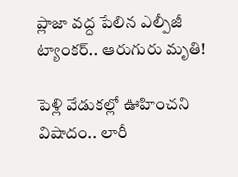ప్లాజా వద్ద పేలిన ఎల్పీజీ ట్యాంకర్.. ఆరుగురు మృతి!

పెళ్లి వేడుకల్లో ఊహించని విషాదం.. లారీ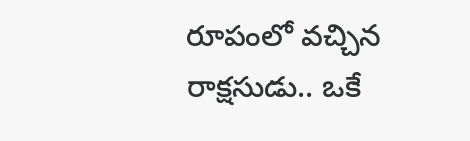రూపంలో వచ్చిన రాక్షసుడు.. ఒకే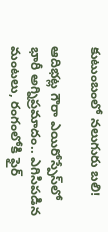కుటుంబంలో నలుగురు బలి!

ఆదిభట్ల గౌరా ఎయిరోస్పేస్‌లో భారీ అగ్నిప్రమాదం.. ఎగిసిపడిన మంటలు, రంగంలోకి ఫైర్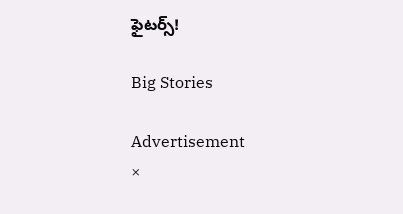ఫైటర్స్!

Big Stories

Advertisement
×